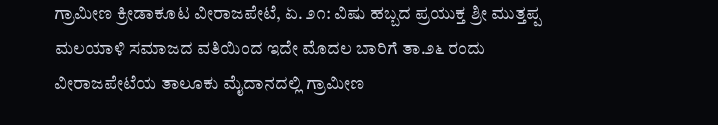ಗ್ರಾಮೀಣ ಕ್ರೀಡಾಕೂಟ ವೀರಾಜಪೇಟೆ, ಏ. ೨೧: ವಿಷು ಹಬ್ಬದ ಪ್ರಯುಕ್ತ ಶ್ರೀ ಮುತ್ತಪ್ಪ ಮಲಯಾಳಿ ಸಮಾಜದ ವತಿಯಿಂದ ಇದೇ ಮೊದಲ ಬಾರಿಗೆ ತಾ.೨೬ ರಂದು ವೀರಾಜಪೇಟೆಯ ತಾಲೂಕು ಮೈದಾನದಲ್ಲಿ ಗ್ರಾಮೀಣ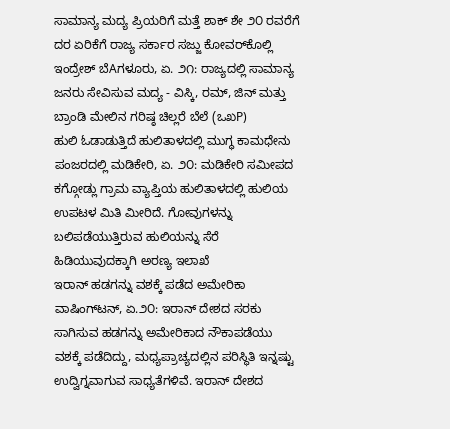ಸಾಮಾನ್ಯ ಮದ್ಯ ಪ್ರಿಯರಿಗೆ ಮತ್ತೆ ಶಾಕ್ ಶೇ ೨೦ ರವರೆಗೆ ದರ ಏರಿಕೆಗೆ ರಾಜ್ಯ ಸರ್ಕಾರ ಸಜ್ಜು ಕೋವರ್‌ಕೊಲ್ಲಿ ಇಂದ್ರೇಶ್ ಬೆAಗಳೂರು, ಏ. ೨೧: ರಾಜ್ಯದಲ್ಲಿ ಸಾಮಾನ್ಯ ಜನರು ಸೇವಿಸುವ ಮದ್ಯ - ವಿಸ್ಕಿ, ರಮ್, ಜಿನ್ ಮತ್ತು ಬ್ರಾಂಡಿ ಮೇಲಿನ ಗರಿಷ್ಠ ಚಿಲ್ಲರೆ ಬೆಲೆ (ಒಖP)
ಹುಲಿ ಓಡಾಡುತ್ತಿದೆ ಹುಲಿತಾಳದಲ್ಲಿ ಮುಗ್ಧ ಕಾಮಧೇನು ಪಂಜರದಲ್ಲಿ ಮಡಿಕೇರಿ, ಏ. ೨೦: ಮಡಿಕೇರಿ ಸಮೀಪದ ಕಗ್ಗೋಡ್ಲು ಗ್ರಾಮ ವ್ಯಾಪ್ತಿಯ ಹುಲಿತಾಳದಲ್ಲಿ ಹುಲಿಯ ಉಪಟಳ ಮಿತಿ ಮೀರಿದೆ. ಗೋವುಗಳನ್ನು ಬಲಿಪಡೆಯುತ್ತಿರುವ ಹುಲಿಯನ್ನು ಸೆರೆ ಹಿಡಿಯುವುದಕ್ಕಾಗಿ ಅರಣ್ಯ ಇಲಾಖೆ
ಇರಾನ್ ಹಡಗನ್ನು ವಶಕ್ಕೆ ಪಡೆದ ಅಮೇರಿಕಾ ವಾಷಿಂಗ್‌ಟನ್, ಏ.೨೦: ಇರಾನ್ ದೇಶದ ಸರಕು ಸಾಗಿಸುವ ಹಡಗನ್ನು ಅಮೇರಿಕಾದ ನೌಕಾಪಡೆಯು ವಶಕ್ಕೆ ಪಡೆದಿದ್ದು, ಮಧ್ಯಪ್ರಾಚ್ಯದಲ್ಲಿನ ಪರಿಸ್ಥಿತಿ ಇನ್ನಷ್ಟು ಉದ್ವಿಗ್ನವಾಗುವ ಸಾಧ್ಯತೆಗಳಿವೆ. ಇರಾನ್ ದೇಶದ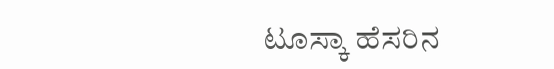ಟೂಸ್ಕಾ ಹೆಸರಿನ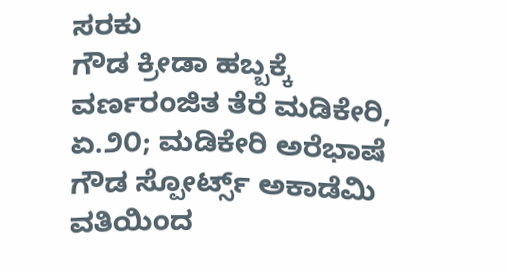ಸರಕು
ಗೌಡ ಕ್ರೀಡಾ ಹಬ್ಬಕ್ಕೆ ವರ್ಣರಂಜಿತ ತೆರೆ ಮಡಿಕೇರಿ, ಏ.೨೦; ಮಡಿಕೇರಿ ಅರೆಭಾಷೆ ಗೌಡ ಸ್ಪೋರ್ಟ್ಸ್ ಅಕಾಡೆಮಿ ವತಿಯಿಂದ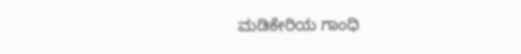ಮಡಿಕೇರಿಯ ಗಾಂಧಿ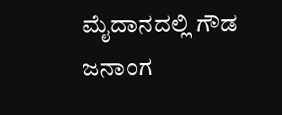ಮೈದಾನದಲ್ಲಿ ಗೌಡ ಜನಾಂಗ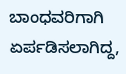ಬಾಂಧವರಿಗಾಗಿ ಏರ್ಪಡಿಸಲಾಗಿದ್ದ,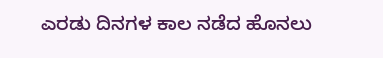ಎರಡು ದಿನಗಳ ಕಾಲ ನಡೆದ ಹೊನಲು